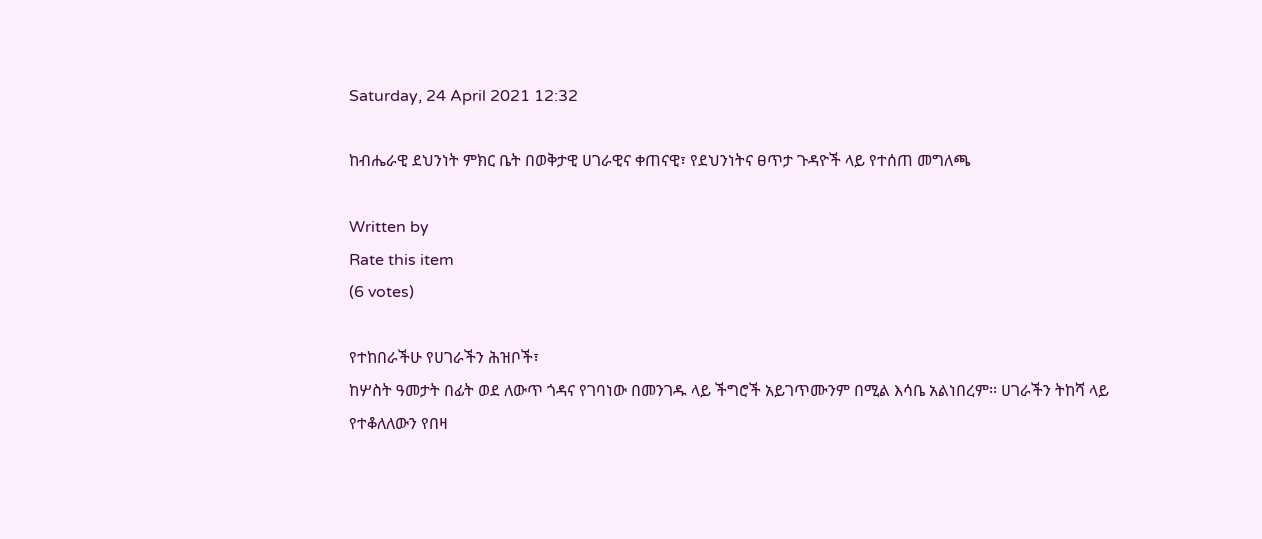Saturday, 24 April 2021 12:32

ከብሔራዊ ደህንነት ምክር ቤት በወቅታዊ ሀገራዊና ቀጠናዊ፣ የደህንነትና ፀጥታ ጉዳዮች ላይ የተሰጠ መግለጫ

Written by
Rate this item
(6 votes)

የተከበራችሁ የሀገራችን ሕዝቦች፣
ከሦስት ዓመታት በፊት ወደ ለውጥ ጎዳና የገባነው በመንገዱ ላይ ችግሮች አይገጥሙንም በሚል እሳቤ አልነበረም፡፡ ሀገራችን ትከሻ ላይ
የተቆለለውን የበዛ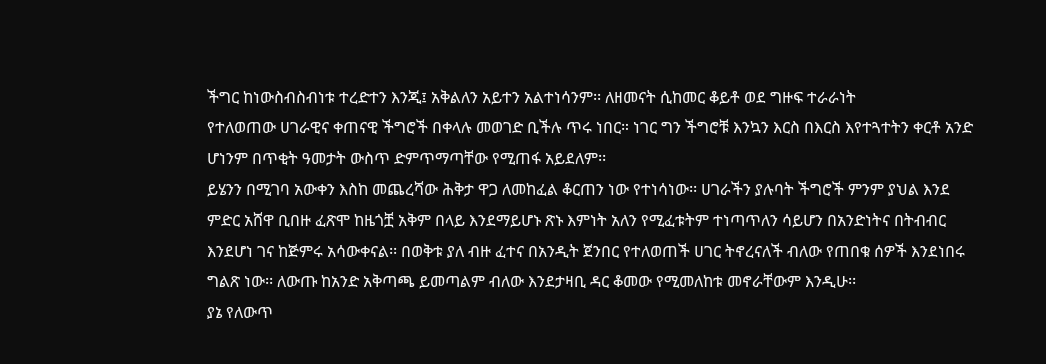ችግር ከነውስብስብነቱ ተረድተን እንጂ፤ አቅልለን አይተን አልተነሳንም፡፡ ለዘመናት ሲከመር ቆይቶ ወደ ግዙፍ ተራራነት
የተለወጠው ሀገራዊና ቀጠናዊ ችግሮች በቀላሉ መወገድ ቢችሉ ጥሩ ነበር። ነገር ግን ችግሮቹ እንኳን እርስ በእርስ እየተጓተትን ቀርቶ አንድ
ሆነንም በጥቂት ዓመታት ውስጥ ድምጥማጣቸው የሚጠፋ አይደለም፡፡
ይሄንን በሚገባ አውቀን እስከ መጨረሻው ሕቅታ ዋጋ ለመከፈል ቆርጠን ነው የተነሳነው፡፡ ሀገራችን ያሉባት ችግሮች ምንም ያህል እንደ
ምድር አሸዋ ቢበዙ ፈጽሞ ከዜጎቿ አቅም በላይ እንደማይሆኑ ጽኑ እምነት አለን የሚፈቱትም ተነጣጥለን ሳይሆን በአንድነትና በትብብር
እንደሆነ ገና ከጅምሩ አሳውቀናል፡፡ በወቅቱ ያለ ብዙ ፈተና በአንዲት ጀንበር የተለወጠች ሀገር ትኖረናለች ብለው የጠበቁ ሰዎች እንደነበሩ
ግልጽ ነው፡፡ ለውጡ ከአንድ አቅጣጫ ይመጣልም ብለው እንደታዛቢ ዳር ቆመው የሚመለከቱ መኖራቸውም እንዲሁ፡፡
ያኔ የለውጥ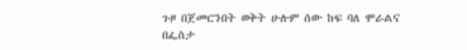ጉዞ በጀመርንበት ወቅት ሁሉም ሰው ከፍ ባለ ሞራልና በፌስታ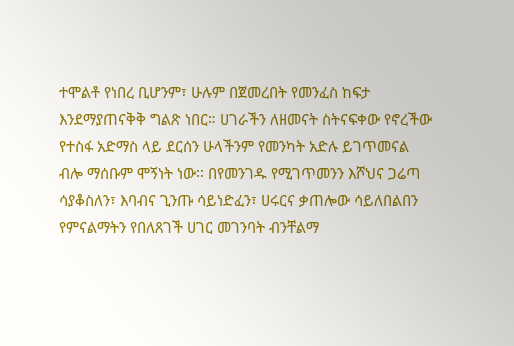ተሞልቶ የነበረ ቢሆንም፣ ሁሉም በጀመረበት የመንፈስ ከፍታ
እንደማያጠናቅቅ ግልጽ ነበር። ሀገራችን ለዘመናት ስትናፍቀው የኖረችው የተስፋ አድማስ ላይ ደርሰን ሁላችንም የመንካት አድሉ ይገጥመናል
ብሎ ማሰቡም ሞኝነት ነው፡፡ በየመንገዱ የሚገጥመንን እሾህና ጋሬጣ ሳያቆስለን፣ እባብና ጊንጡ ሳይነድፈን፣ ሀሩርና ቃጠሎው ሳይለበልበን
የምናልማትን የበለጸገች ሀገር መገንባት ብንቸልማ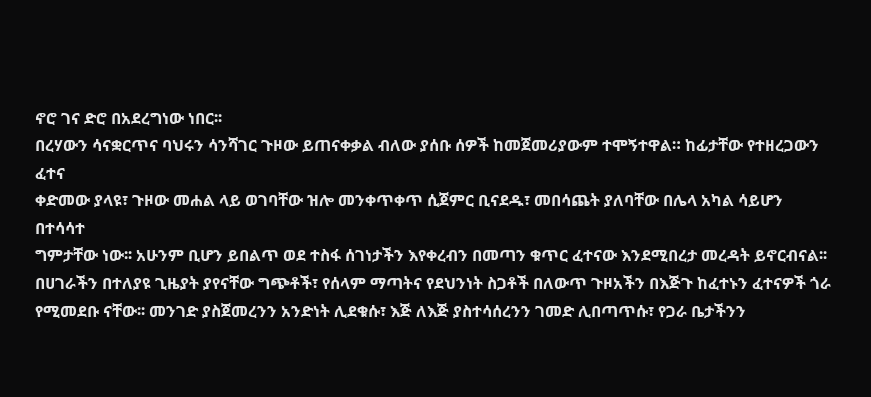ኖሮ ገና ድሮ በአደረግነው ነበር፡፡
በረሃውን ሳናቋርጥና ባህሩን ሳንሻገር ጉዞው ይጠናቀቃል ብለው ያሰቡ ሰዎች ከመጀመሪያውም ተሞኝተዋል። ከፊታቸው የተዘረጋውን ፈተና
ቀድመው ያላዩ፣ ጉዞው መሐል ላይ ወገባቸው ዝሎ መንቀጥቀጥ ሲጀምር ቢናደዱ፣ መበሳጨት ያለባቸው በሌላ አካል ሳይሆን በተሳሳተ
ግምታቸው ነው፡፡ አሁንም ቢሆን ይበልጥ ወደ ተስፋ ሰገነታችን እየቀረብን በመጣን ቁጥር ፈተናው እንደሚበረታ መረዳት ይኖርብናል፡፡
በሀገራችን በተለያዩ ጊዜያት ያየናቸው ግጭቶች፣ የሰላም ማጣትና የደህንነት ስጋቶች በለውጥ ጉዞአችን በእጅጉ ከፈተኑን ፈተናዎች ጎራ
የሚመደቡ ናቸው፡፡ መንገድ ያስጀመረንን አንድነት ሊደቁሱ፣ እጅ ለእጅ ያስተሳሰረንን ገመድ ሊበጣጥሱ፣ የጋራ ቤታችንን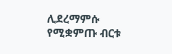ሊደረማምሱ
የሚቋምጡ ብርቱ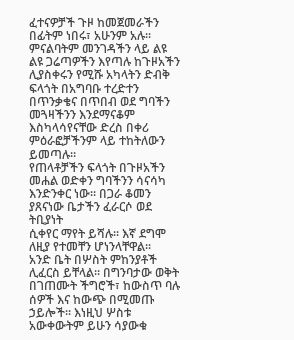ፈተናዎቻች ጉዞ ከመጀመራችን በፊትም ነበሩ፣ አሁንም አሉ፡፡
ምናልባትም መንገዳችን ላይ ልዩ ልዩ ጋሬጣዎችን እየጣሉ ከጉዞአችን ሊያስቀሩን የሚሹ አካላትን ድብቅ ፍላጎት በአግባቡ ተረድተን
በጥንቃቄና በጥበብ ወደ ግባችን መጓዛችንን እንደማናቆም እስካላሳየናቸው ድረስ በቀሪ ምዕራፎቻችንም ላይ ተከትለውን ይመጣሉ።
የጠላቶቻችን ፍላጎት በጉዞአችን መሐል ወድቀን ግባችንን ሳናሳካ እንድንቀር ነው፡፡ በጋራ ቆመን ያጸናነው ቤታችን ፈራርሶ ወደ ትቢያነት
ሲቀየር ማየት ይሻሉ፡፡ እኛ ደግሞ ለዚያ የተመቸን ሆነንላቸዋል፡፡
አንድ ቤት በሦስት ምከንያቶች ሊፈርስ ይቸላል። በግንባታው ወቅት በገጠሙት ችግሮች፣ ከውስጥ ባሉ ሰዎች እና ከውጭ በሚመጡ
ኃይሎች። እነዚህ ሦስቱ አውቀውትም ይሁን ሳያውቁ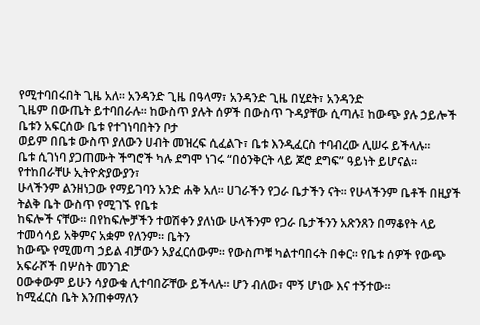የሚተባበሩበት ጊዜ አለ። አንዳንድ ጊዜ በዓላማ፣ አንዳንድ ጊዜ በሂደት፣ አንዳንድ
ጊዜም በውጤት ይተባበራሉ። ከውስጥ ያሉት ሰዎች በውስጥ ጉዳያቸው ሲጣሉ፤ ከውጭ ያሉ ኃይሎች ቤቱን አፍርሰው ቤቱ የተገነባበትን ቦታ
ወይም በቤቱ ውስጥ ያለውን ሀብት መዝረፍ ሲፈልጉ፣ ቤቱ እንዲፈርስ ተባብረው ሊሠሩ ይችላሉ።
ቤቱ ሲገነባ ያጋጠሙት ችግሮች ካሉ ደግሞ ነገሩ “በዕንቅርት ላይ ጆሮ ደግፍ” ዓይነት ይሆናል።
የተከበራቸሁ ኢትዮጵያውያን፣
ሁላችንም ልንዘነጋው የማይገባን አንድ ሐቅ አለ። ሀገራችን የጋራ ቤታችን ናት፡፡ የሁላችንም ቤቶች በዚያች ትልቅ ቤት ውስጥ የሚገኙ የቤቱ
ከፍሎች ናቸው፡፡ በየከፍሎቻችን ተወሽቀን ያለነው ሁላችንም የጋራ ቤታችንን አጽንጸን በማቆየት ላይ ተመሳሳይ አቅምና አቋም የለንም። ቤትን
ከውጭ የሚመጣ ኃይል ብቻውን አያፈርሰውም። የውስጦቹ ካልተባበሩት በቀር፡፡ የቤቱ ሰዎች የውጭ አፍራሾች በሦስት መንገድ
ዐውቀውም ይሁን ሳያውቁ ሊተባበሯቸው ይችላሉ፡፡ ሆን ብለው፣ ሞኝ ሆነው እና ተኝተው፡፡
ከሚፈርስ ቤት እንጠቀማለን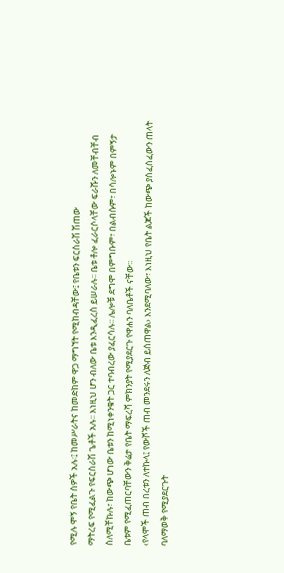የሚሉ ሞኝ የቤት ሰዎች አሉ፡፤ ከመሥራትና ከመድከም ዋጋ ማግኘት የሚከብዳቸው፤ የቤቱን ፍርስራሽ ሽጠው
ማትረፍ የሚፈልጉ የፍርስራሽ ጌቶች አሉ፡፡ እነዚህ ሆን ብለው ቤቱ እንዲፈረስ ይሠራሉ፡፡ ቤቱ ቶሎ ፈራርሶላቸው ፍራሹን ለመቸብቸብ
ስለሚቸኩሉ፣ ከውጭ ሆነው ቤቱን ከሚነቀንቁት ጋር ተባብረው ያፈርሳሉ፡፡ ሌሎቹ ደግሞ በምግቡም፣ በልብሱም፣ በሳሎኑም በምኝታ
ቤቱም የሚፈጠርባቸውን ቅሬታ የቤት ማፍረሻ ምክንያት የሚያደርጉ የዋሐን ባለቤቶች ናቸው፡፡
‹የላሞች ጠብ በረቱን ለተኩላ፤ የውሾች ጠብ መንደሩን ለጅብ ይሰጠዋል› እንደሚባለው፣ እነዚህ የቤት ልጆች ከውጭ ያሰፈሰፈውን ጠላት
ባለማወቅ የሚያደርጉት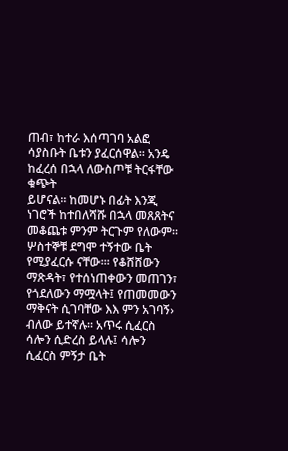ጠብ፣ ከተራ እሰጣገባ አልፎ ሳያስቡት ቤቱን ያፈርሰዋል። አንዴ ከፈረሰ በኋላ ለውስጦቹ ትርፋቸው ቁጭት
ይሆናል። ከመሆኑ በፊት እንጂ ነገሮች ከተበለሻሹ በኋላ መጸጸትና መቆጨቱ ምንም ትርጉም የለውም፡፡ ሦስተኞቹ ደግሞ ተኝተው ቤት
የሚያፈርሱ ናቸው።፡ የቆሸሸውን ማጽዳት፣ የተሰነጠቀውን መጠገን፣ የጎደለውን ማሟላት፤ የጠመመውን ማቅናት ሲገባቸው እእ ምን አገባኝ›
ብለው ይተኛሉ። አጥሩ ሲፈርስ ሳሎን ሲድረስ ይላሉ፤ ሳሎን ሲፈርስ ምኝታ ቤት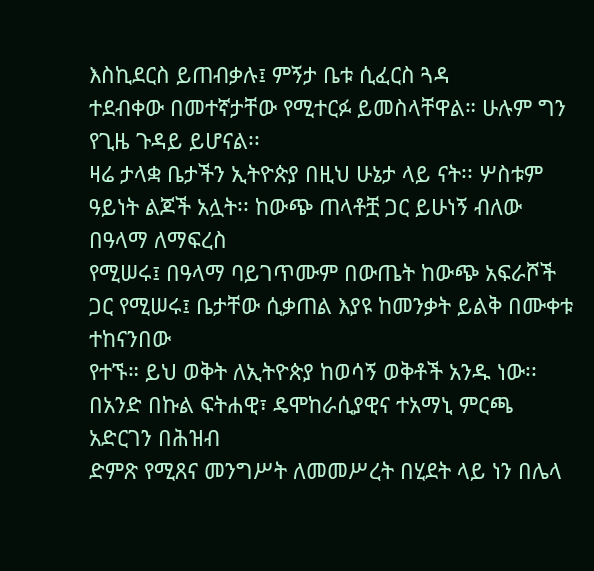እስኪደርስ ይጠብቃሉ፤ ምኝታ ቤቱ ሲፈርስ ጓዳ
ተደብቀው በመተኛታቸው የሚተርፉ ይመስላቸዋል። ሁሉም ግን የጊዜ ጉዳይ ይሆናል፡፡
ዛሬ ታላቋ ቤታችን ኢትዮጵያ በዚህ ሁኔታ ላይ ናት፡፡ ሦስቱም ዓይነት ልጆች አሏት፡፡ ከውጭ ጠላቶቿ ጋር ይሁነኝ ብለው በዓላማ ለማፍረስ
የሚሠሩ፤ በዓላማ ባይገጥሙም በውጤት ከውጭ አፍራሾች ጋር የሚሠሩ፤ ቤታቸው ሲቃጠል እያዩ ከመንቃት ይልቅ በሙቀቱ ተከናንበው
የተኙ። ይህ ወቅት ለኢትዮጵያ ከወሳኝ ወቅቶች አንዱ ነው፡፡ በአንድ በኩል ፍትሐዊ፣ ዴሞከራሲያዊና ተአማኒ ምርጫ አድርገን በሕዝብ
ድምጽ የሚጸና መንግሥት ለመመሥረት በሂደት ላይ ነን በሌላ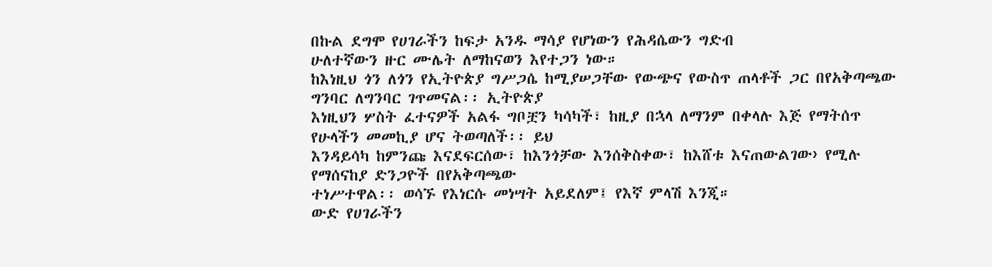በኩል ደግሞ የሀገራችን ከፍታ አንዱ ማሳያ የሆነውን የሕዳሴውን ግድብ
ሁለተኛውን ዙር ሙሌት ለማከናወን እየተጋን ነው።
ከእነዚህ ጎን ለጎን የኢትዮጵያ ግሥጋሴ ከሚያሠጋቸው የውጭና የውስጥ ጠላቶች ጋር በየአቅጣጫው ግንባር ለግንባር ገጥመናል፡፡ ኢትዮጵያ
እነዚህን ሦስት ፈተናዎች አልፋ ግቦቿን ካሳካች፣ ከዚያ በኋላ ለማንም በቀላሉ እጅ የማትሰጥ የሁላችን መመኪያ ሆና ትወጣለች፡፡ ይህ
እንዳይሳካ ከምንጩ እናደፍርሰው፣ ከእንጎቻው እንሰቅስቀው፣ ከእሸቱ እናጠውልገው› የሚሉ የማሰናከያ ድንጋዮች በየአቅጣጫው
ተነሥተዋል፡፡ ወሳኙ የእነርሱ መነሣት አይደለም፤ የእኛ ምላሽ እንጂ።
ውድ የሀገራችን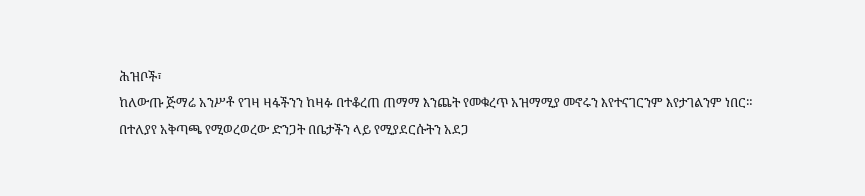ሕዝቦች፣
ከለውጡ ጅማሬ አንሥቶ የገዛ ዛፋችንን ከዛፉ በተቆረጠ ጠማማ እንጨት የመቁረጥ አዝማሚያ መኖሩን እየተናገርንም እየታገልንም ነበር።
በተለያየ አቅጣጫ የሚወረወረው ድንጋት በቤታችን ላይ የሚያደርሱትን አደጋ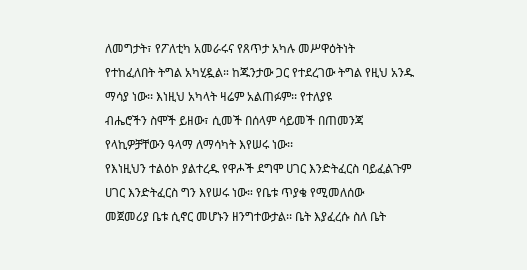ለመግታት፣ የፖለቲካ አመራሩና የጸጥታ አካሉ መሥዋዕትነት
የተከፈለበት ትግል አካሂዷል። ከጁንታው ጋር የተደረገው ትግል የዚህ አንዱ ማሳያ ነው፡፡ እነዚህ አካላት ዛሬም አልጠፉም፡፡ የተለያዩ
ብሔሮችን ስሞች ይዘው፣ ሲመች በሰላም ሳይመች በጠመንጃ የላኪዎቻቸውን ዓላማ ለማሳካት እየሠሩ ነው፡፡
የእነዚህን ተልዕኮ ያልተረዱ የዋሖች ደግሞ ሀገር እንድትፈርስ ባይፈልጉም ሀገር እንድትፈርስ ግን እየሠሩ ነው። የቤቱ ጥያቄ የሚመለሰው
መጀመሪያ ቤቱ ሲኖር መሆኑን ዘንግተውታል፡፡ ቤት እያፈረሱ ስለ ቤት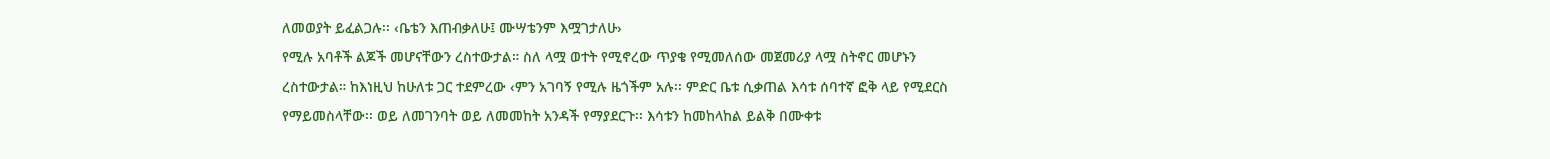ለመወያት ይፈልጋሉ፡፡ ‹ቤቴን እጠብቃለሁ፤ ሙሣቴንም እሟገታለሁ›
የሚሉ አባቶች ልጆች መሆናቸውን ረስተውታል። ስለ ላሟ ወተት የሚኖረው ጥያቄ የሚመለሰው መጀመሪያ ላሟ ስትኖር መሆኑን
ረስተውታል። ከእነዚህ ከሁለቱ ጋር ተደምረው ‹ምን አገባኝ የሚሉ ዜጎችም አሉ፡፡ ምድር ቤቱ ሲቃጠል እሳቱ ሰባተኛ ፎቅ ላይ የሚደርስ
የማይመስላቸው፡፡ ወይ ለመገንባት ወይ ለመመከት አንዳች የማያደርጉ፡፡ እሳቱን ከመከላከል ይልቅ በሙቀቱ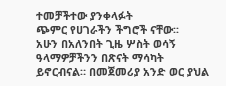ተመቻችተው ያንቀላፉት
ጭምር የሀገራችን ችግሮች ናቸው፡፡
አሁን በአለንበት ጊዜ ሦስት ወሳኝ ዓላማዎቻችንን በጽናት ማሳካት ይኖርብናል። በመጀመሪያ አንድ ወር ያህል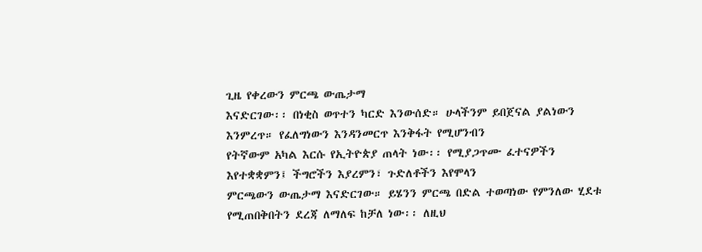ጊዜ የቀረውን ምርጫ ውጤታማ
እናድርገው፡፡ በነቂስ ወጥተን ካርድ እንውሰድ። ሁላችንም ይበጀናል ያልነውን እንምረጥ። የፈለግነውን እንዳንመርጥ እንቅፋት የሚሆንብን
የትኛውም አካል እርሱ የኢትዮጵያ ጠላት ነው፡፡ የሚያጋጥሙ ፈተናዎችን እየተቋቋምን፤ ችግሮችን እያረምን፣ ጉድለቶችን እየሞላን
ምርጫውን ውጤታማ እናድርገው። ይሄንን ምርጫ በድል ተወጣነው የምንለው ሂደቱ የሚጠበቅበትን ደረጃ ለማለፍ ከቻለ ነው፡፡ ለዚህ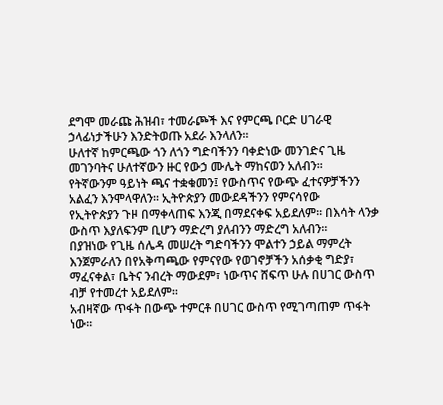ደግሞ መራጩ ሕዝብ፣ ተመራጮች እና የምርጫ ቦርድ ሀገራዊ ኃላፊነታችሁን እንድትወጡ አደራ እንላለን፡፡
ሁለተኛ ከምርጫው ጎን ለጎን ግድባችንን ባቀድነው መንገድና ጊዜ መገንባትና ሁለተኛውን ዙር የውኃ ሙሌት ማከናወን አለብን፡፡
የትኛውንም ዓይነት ጫና ተቋቁመን፤ የውስጥና የውጭ ፈተናዎቻችንን አልፈን እንሞላዋለን፡፡ ኢትዮጵያን መውደዳችንን የምናሳየው
የኢትዮጵያን ጉዞ በማቀላጠፍ እንጂ በማደናቀፍ አይደለም፡፡ በእሳት ላንቃ ውስጥ እያለፍንም ቢሆን ማድረግ ያለብንን ማድረግ አለብን፡፡
በያዝነው የጊዜ ሰሌዳ መሠረት ግድባችንን ሞልተን ኃይል ማምረት እንጀምራለን በየአቅጣጫው የምናየው የወገኖቻችን አሰቃቂ ግድያ፣
ማፈናቀል፣ ቤትና ንብረት ማውደም፣ ነውጥና ሸፍጥ ሁሉ በሀገር ውስጥ ብቻ የተመረተ አይደለም፡፡
አብዛኛው ጥፋት በውጭ ተምርቶ በሀገር ውስጥ የሚገጣጠም ጥፋት ነው፡፡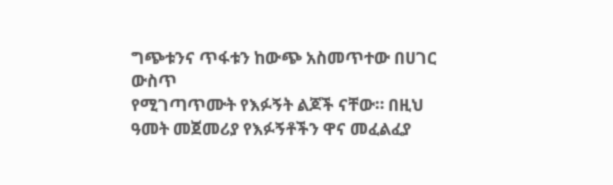ግጭቱንና ጥፋቱን ከውጭ አስመጥተው በሀገር ውስጥ
የሚገጣጥሙት የእፉኝት ልጆች ናቸው። በዚህ ዓመት መጀመሪያ የእፉኝቶችን ዋና መፈልፈያ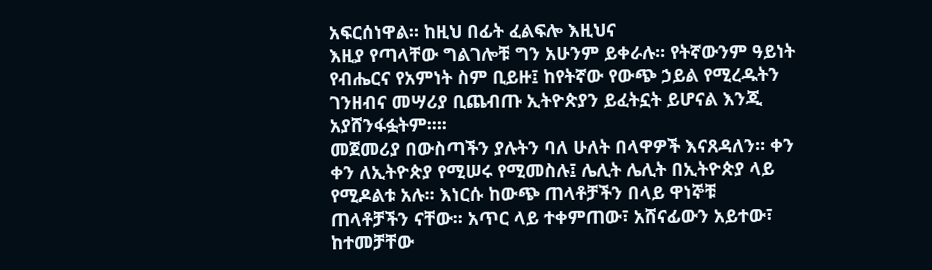አፍርሰነዋል። ከዚህ በፊት ፈልፍሎ እዚህና
እዚያ የጣላቸው ግልገሎቹ ግን አሁንም ይቀራሉ፡፡ የትኛውንም ዓይነት የብሔርና የአምነት ስም ቢይዙ፤ ከየትኛው የውጭ ኃይል የሚረዱትን
ገንዘብና መሣሪያ ቢጨብጡ ኢትዮጵያን ይፈትኗት ይሆናል እንጂ አያሸንፋፏትም፡።፡
መጀመሪያ በውስጣችን ያሉትን ባለ ሁለት በላዋዎች እናጸዳለን። ቀን ቀን ለኢትዮጵያ የሚሠሩ የሚመስሉ፤ ሌሊት ሌሊት በኢትዮጵያ ላይ
የሚዶልቱ አሉ። እነርሱ ከውጭ ጠላቶቻችን በላይ ዋነኞቹ ጠላቶቻችን ናቸው፡፡ አጥር ላይ ተቀምጠው፣ አሸናፊውን አይተው፣ ከተመቻቸው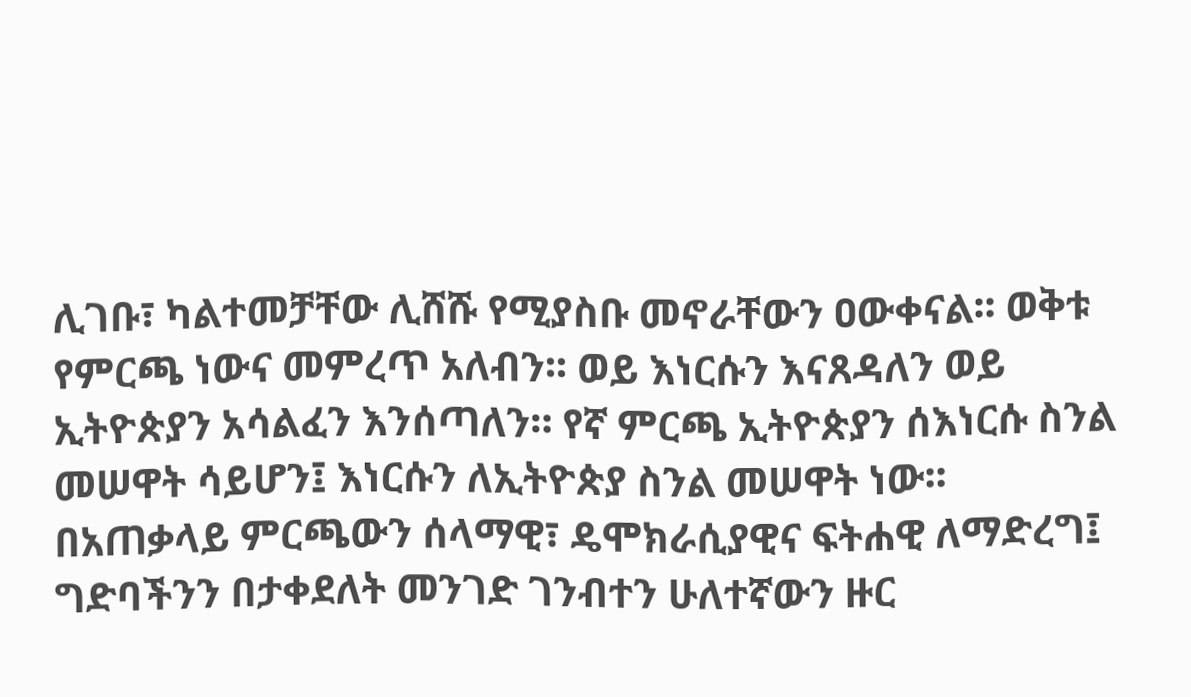ሊገቡ፣ ካልተመቻቸው ሊሸሹ የሚያስቡ መኖራቸውን ዐውቀናል፡፡ ወቅቱ የምርጫ ነውና መምረጥ አለብን፡፡ ወይ እነርሱን እናጸዳለን ወይ
ኢትዮጵያን አሳልፈን እንሰጣለን። የኛ ምርጫ ኢትዮጵያን ሰእነርሱ ስንል መሠዋት ሳይሆን፤ እነርሱን ለኢትዮጵያ ስንል መሠዋት ነው፡፡
በአጠቃላይ ምርጫውን ሰላማዊ፣ ዴሞክራሲያዊና ፍትሐዊ ለማድረግ፤ ግድባችንን በታቀደለት መንገድ ገንብተን ሁለተኛውን ዙር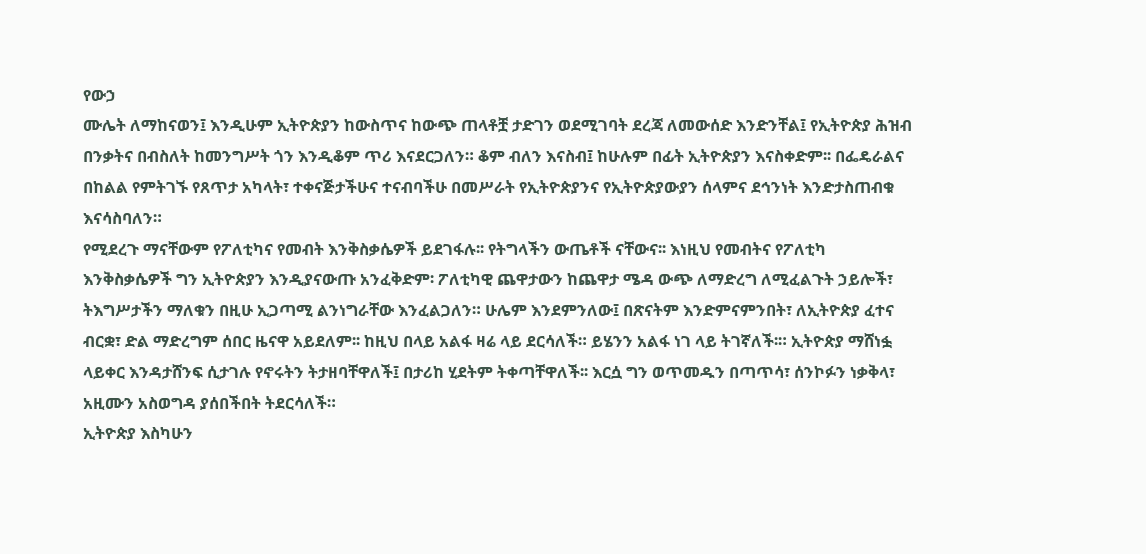የውኃ
ሙሌት ለማከናወን፤ እንዲሁም ኢትዮጵያን ከውስጥና ከውጭ ጠላቶቿ ታድገን ወደሚገባት ደረጃ ለመውሰድ እንድንቸል፤ የኢትዮጵያ ሕዝብ
በንቃትና በብስለት ከመንግሥት ጎን እንዲቆም ጥሪ እናደርጋለን። ቆም ብለን እናስብ፤ ከሁሉም በፊት ኢትዮጵያን እናስቀድም፡፡ በፌዴራልና
በከልል የምትገኙ የጸጥታ አካላት፣ ተቀናጅታችሁና ተናብባችሁ በመሥራት የኢትዮጵያንና የኢትዮጵያውያን ሰላምና ደኅንነት እንድታስጠብቁ
እናሳስባለን።
የሚደረጉ ማናቸውም የፖለቲካና የመብት እንቅስቃሴዎች ይደገፋሉ፡፡ የትግላችን ውጤቶች ናቸውና፡፡ እነዚህ የመብትና የፖለቲካ
እንቅስቃሴዎች ግን ኢትዮጵያን እንዲያናውጡ አንፈቅድም፡ ፖለቲካዊ ጨዋታውን ከጨዋታ ሜዳ ውጭ ለማድረግ ለሚፈልጉት ኃይሎች፣
ትእግሥታችን ማለቁን በዚሁ ኢጋጣሚ ልንነግራቸው እንፈልጋለን። ሁሌም እንደምንለው፤ በጽናትም እንድምናምንበት፣ ለኢትዮጵያ ፈተና
ብርቋ፣ ድል ማድረግም ሰበር ዜናዋ አይደለም፡፡ ከዚህ በላይ አልፋ ዛሬ ላይ ደርሳለች። ይሄንን አልፋ ነገ ላይ ትገኛለች፡። ኢትዮጵያ ማሸነፏ
ላይቀር እንዳታሸንፍ ሲታገሉ የኖሩትን ትታዘባቸዋለች፤ በታሪከ ሂደትም ትቀጣቸዋለች፡፡ እርሷ ግን ወጥመዱን በጣጥሳ፣ ሰንኮፉን ነቃቅላ፣
አዚሙን አስወግዳ ያሰበችበት ትደርሳለች።
ኢትዮጵያ እስካሁን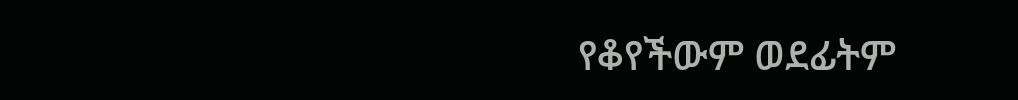የቆየችውም ወደፊትም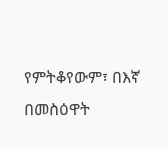የምትቆየውም፣ በእኛ በመስዕዋት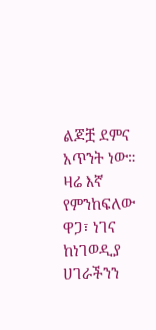ልጆቿ ደምና አጥንት ነው። ዛሬ እኛ የምንከፍለው ዋጋ፣ ነገና
ከነገወዲያ ሀገራችንን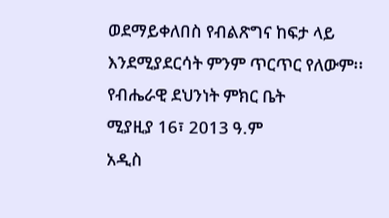ወደማይቀለበስ የብልጽግና ከፍታ ላይ እንደሚያደርሳት ምንም ጥርጥር የለውም፡፡
የብሔራዊ ደህንነት ምክር ቤት
ሚያዚያ 16፣ 2013 ዓ.ም
አዲስ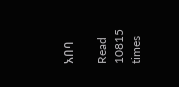አበባ

Read 10815 times